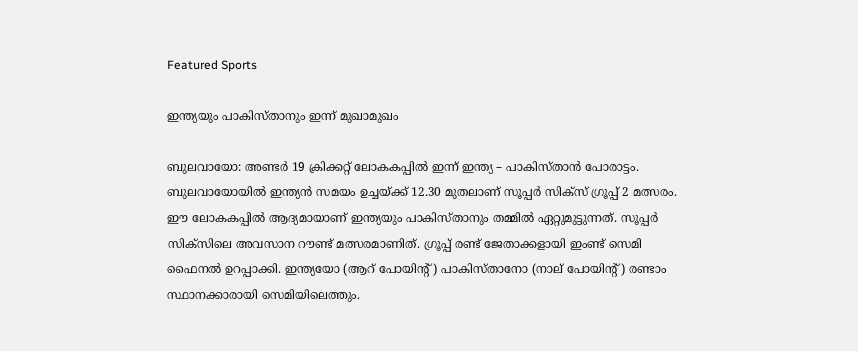Featured Sports

ഇന്ത്യയും പാകിസ്താനും ഇന്ന് മുഖാമുഖം

ബുലവായോ: അണ്ടര്‍ 19 ക്രിക്കറ്റ് ലോകകപ്പില്‍ ഇന്ന് ഇന്ത്യ – പാകിസ്താന്‍ പോരാട്ടം. ബുലവായോയില്‍ ഇന്ത്യന്‍ സമയം ഉച്ചയ്ക്ക് 12.30 മുതലാണ് സൂപ്പര്‍ സിക്‌സ് ഗ്രൂപ്പ് 2 മത്സരം. ഈ ലോകകപ്പില്‍ ആദ്യമായാണ് ഇന്ത്യയും പാകിസ്താനും തമ്മില്‍ ഏറ്റുമുട്ടുന്നത്. സൂപ്പര്‍ സിക്‌സിലെ അവസാന റൗണ്ട് മത്സരമാണിത്. ഗ്രൂപ്പ് രണ്ട് ജേതാക്കളായി ഇംണ്ട് സെമി ഫൈനല്‍ ഉറപ്പാക്കി. ഇന്ത്യയോ (ആറ് പോയിന്റ്) പാകിസ്താനോ (നാല് പോയിന്റ്) രണ്ടാം സ്ഥാനക്കാരായി സെമിയിലെത്തും.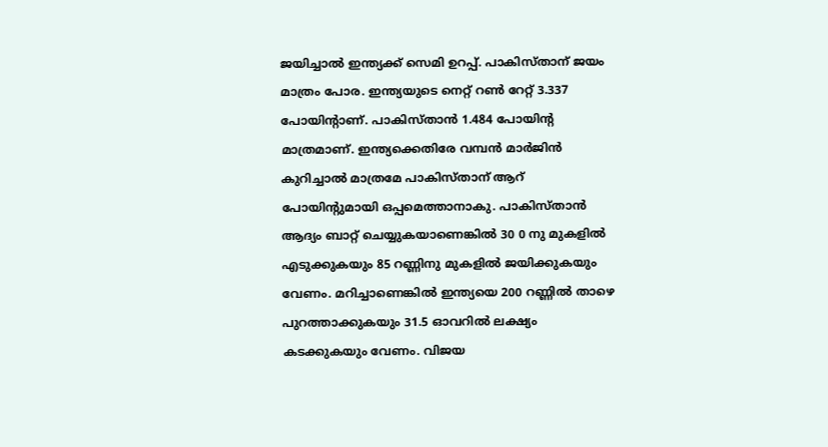ജയിച്ചാല്‍ ഇന്ത്യക്ക് സെമി ഉറപ്പ്. പാകിസ്താന് ജയം മാത്രം പോര. ഇന്ത്യയുടെ നെറ്റ് റണ്‍ റേറ്റ് 3.337 പോയിന്റാണ്. പാകിസ്താന്‍ 1.484 പോയിന്റ മാത്രമാണ്. ഇന്ത്യക്കെതിരേ വമ്പന്‍ മാര്‍ജിന്‍ കുറിച്ചാല്‍ മാത്രമേ പാകിസ്താന് ആറ് പോയിന്റുമായി ഒപ്പമെത്താനാകു. പാകിസ്താന്‍ ആദ്യം ബാറ്റ് ചെയ്യുകയാണെങ്കില്‍ 30 0 നു മുകളില്‍ എടുക്കുകയും 85 റണ്ണിനു മുകളില്‍ ജയിക്കുകയും വേണം. മറിച്ചാണെങ്കില്‍ ഇന്ത്യയെ 200 റണ്ണില്‍ താഴെ പുറത്താക്കുകയും 31.5 ഓവറില്‍ ലക്ഷ്യം കടക്കുകയും വേണം. വിജയ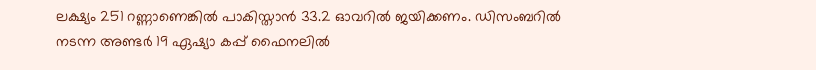ലക്ഷ്യം 251 റണ്ണാണെങ്കില്‍ പാകിസ്താന്‍ 33.2 ഓവറില്‍ ജയിക്കണം. ഡിസംബറില്‍ നടന്ന അണ്ടര്‍ 19 ഏഷ്യാ കപ്പ് ഫൈനലില്‍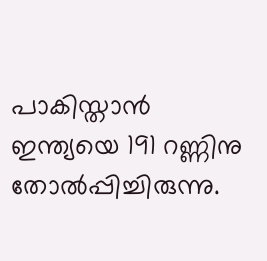പാകിസ്താന്‍ ഇന്ത്യയെ 191 റണ്ണിനു തോല്‍പ്പിച്ചിരുന്നു.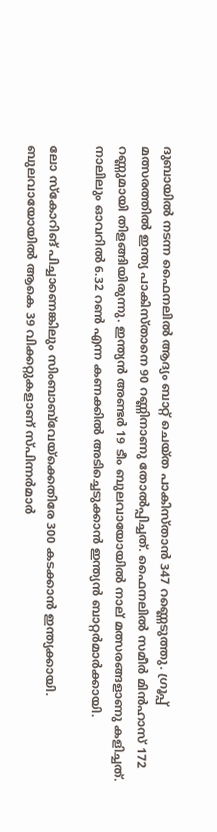ദുബായില്‍ നടന്ന ഫൈനലില്‍ ആദ്യം ബാറ്റ് ചെയ്ത പാകിസ്താന്‍ 347 റണ്ണെടുത്തു. ഗ്രൂപ്പ് മത്സരത്തില്‍ ഇന്ത്യ പാകിസ്താനെ 90 റണ്ണിനാണു തോല്‍പ്പിച്ചത്. ഫൈനലില്‍ സമീര്‍ മിന്‍ഹാസ് 172 റണ്ണുമായി തിളങ്ങിയിരുന്നു. ഇന്ത്യന്‍ അണ്ടര്‍ 19 ടീം ബുലവായോയില്‍ നാല് മത്സരങ്ങളാണു കളിച്ചത്. നാലിലും ഓവറില്‍ 6.32 റണ്‍ എന്ന കണക്കില്‍ അടിച്ചെടുക്കാന്‍ ഇന്ത്യന്‍ ബാറ്റര്‍മാര്‍ക്കായി.

ലോ സ്‌കോറിങ് പിച്ചാണെങ്കിലും സിംബാബ്‌വേയ്‌ക്കെതിരേ 300 കടക്കാന്‍ ഇന്ത്യക്കായി. ബുലവായോയില്‍ ആകെ 39 വിക്കറ്റുകളാണ് സ്പിന്നര്‍മാര്‍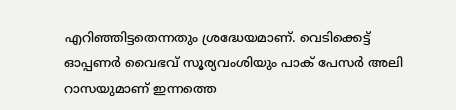എറിഞ്ഞിട്ടതെന്നതും ശ്രദ്ധേയമാണ്. വെടിക്കെട്ട് ഓപ്പണര്‍ വൈഭവ് സൂര്യവംശിയും പാക് പേസര്‍ അലി റാസയുമാണ് ഇന്നത്തെ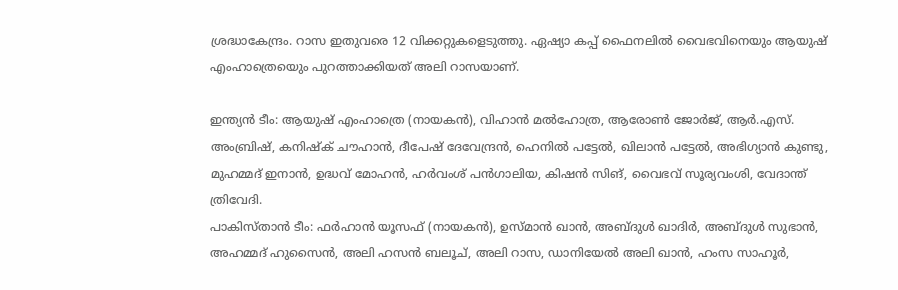ശ്രദ്ധാകേന്ദ്രം. റാസ ഇതുവരെ 12 വിക്കറ്റുകളെടുത്തു. ഏഷ്യാ കപ്പ് ഫൈനലില്‍ വൈഭവിനെയും ആയുഷ് എംഹാത്രെയെും പുറത്താക്കിയത് അലി റാസയാണ്.

ഇന്ത്യന്‍ ടീം: ആയുഷ് എംഹാത്രെ (നായകന്‍), വിഹാന്‍ മല്‍ഹോത്ര, ആരോണ്‍ ജോര്‍ജ്, ആര്‍.എസ്. അംബ്രിഷ്, കനിഷ്‌ക് ചൗഹാന്‍, ദീപേഷ് ദേവേന്ദ്രന്‍, ഹെനില്‍ പട്ടേല്‍, ഖിലാന്‍ പട്ടേല്‍, അഭിഗ്യാന്‍ കുണ്ടു, മുഹമ്മദ് ഇനാന്‍, ഉദ്ധവ് മോഹന്‍, ഹര്‍വംശ് പന്‍ഗാലിയ, കിഷന്‍ സിങ്, വൈഭവ് സൂര്യവംശി, വേദാന്ത് ത്രിവേദി.
പാകിസ്താന്‍ ടീം: ഫര്‍ഹാന്‍ യൂസഫ് (നായകന്‍), ഉസ്മാന്‍ ഖാന്‍, അബ്ദുള്‍ ഖാദിര്‍, അബ്ദുള്‍ സുഭാന്‍, അഹമ്മദ് ഹുസൈന്‍, അലി ഹസന്‍ ബലൂച്, അലി റാസ, ഡാനിയേല്‍ അലി ഖാന്‍, ഹംസ സാഹൂര്‍,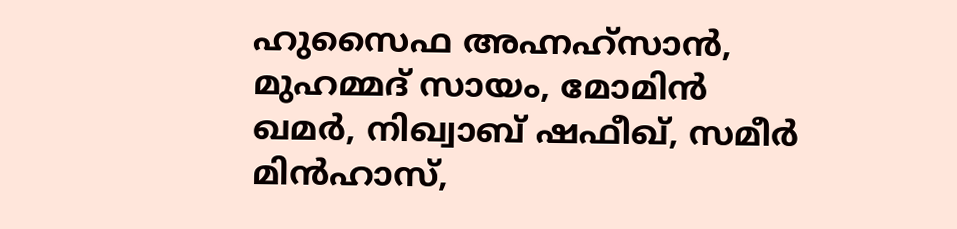ഹുസൈഫ അഹ്നഹ്‌സാന്‍, മുഹമ്മദ് സായം, മോമിന്‍ ഖമര്‍, നിഖ്വാബ് ഷഫീഖ്, സമീര്‍ മിന്‍ഹാസ്,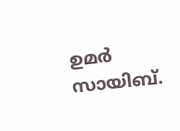ഉമര്‍ സായിബ്.